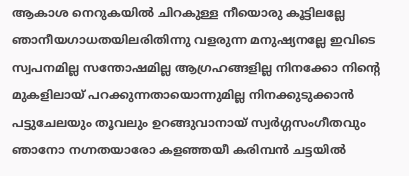ആകാശ നെറുകയിൽ ചിറകുള്ള നീയൊരു കൂട്ടിലല്ലേ ഞാനീയഗാധതയിലരിതിന്നു വളരുന്ന മനുഷ്യനല്ലേ ഇവിടെ സ്വപനമില്ല സന്തോഷമില്ല ആഗ്രഹങ്ങളില്ല നിനക്കോ നിന്റെ മുകളിലായ് പറക്കുന്നതായൊന്നുമില്ല നിനക്കുടുക്കാൻ പട്ടുചേലയും തൂവലും ഉറങ്ങുവാനായ് സ്വർഗ്ഗസംഗീതവും ഞാനോ നഗ്നതയാരോ കളഞ്ഞയീ കരിമ്പൻ ചട്ടയിൽ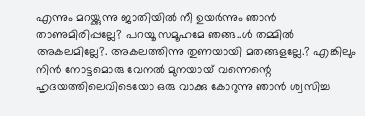എന്നും മറയ്ക്കുന്നു ജാതിയിൽ നീ ഉയർന്നും ഞാൻ താണുമിരിപ്പല്ലേ? പറയൂ സമൂഹമേ ഞങ്ങ..ൾ തമ്മിൽ അകലമില്ലേ?. അകലത്തിന്നു തുണയായി മതങ്ങളല്ലേ.? എങ്കിലും നിൻ നോട്ടമൊരു വേനൽ മുനയായ് വന്നെന്റെ ഹൃദയത്തിലെവിടെയോ ഒരു വാക്കു കോറുന്നു ഞാൻ ശ്വസിച്ച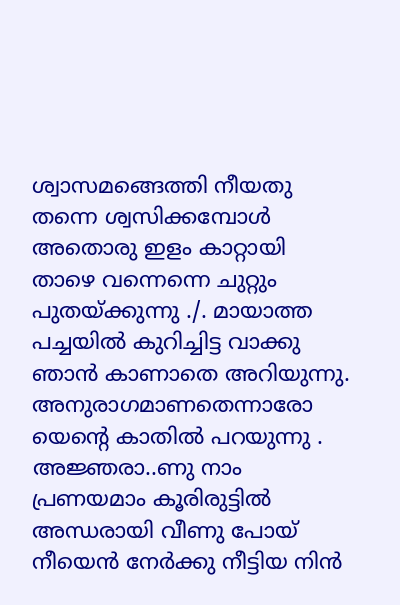ശ്വാസമങ്ങെത്തി നീയതു തന്നെ ശ്വസിക്കമ്പോൾ അതൊരു ഇളം കാറ്റായി താഴെ വന്നെന്നെ ചുറ്റും പുതയ്ക്കുന്നു ./. മായാത്ത പച്ചയിൽ കുറിച്ചിട്ട വാക്കു ഞാൻ കാണാതെ അറിയുന്നു. അനുരാഗമാണതെന്നാരോ യെന്റെ കാതിൽ പറയുന്നു . അജ്ഞരാ..ണു നാം പ്രണയമാം കൂരിരുട്ടിൽ അന്ധരായി വീണു പോയ് നീയെൻ നേർക്കു നീട്ടിയ നിൻ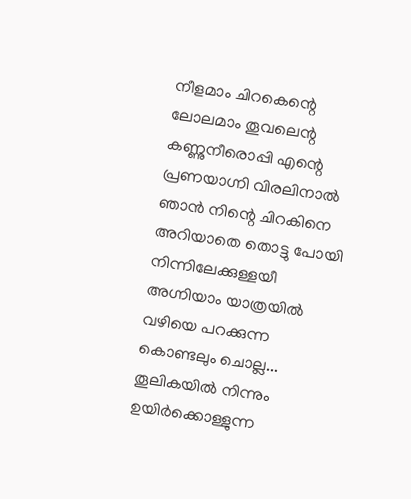നീളമാം ചിറകെന്റെ ലോലമാം തൂവലെന്റ കണ്ണുനീരൊപ്പി എന്റെ പ്രണയാഗ്നി വിരലിനാൽ ഞാൻ നിന്റെ ചിറകിനെ അറിയാതെ തൊട്ടു പോയി നിന്നിലേക്കുള്ളയീ അഗ്നിയാം യാത്രയിൽ വഴിയെ പറക്കുന്ന കൊണ്ടലും ചൊല്ല...
തൂലികയിൽ നിന്നും ഉയിർക്കൊള്ളുന്ന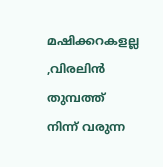മഷിക്കറകളല്ല ,വിരലിൻ തുമ്പത്ത് നിന്ന് വരുന്ന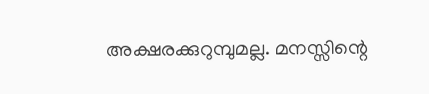അക്ഷരക്കുറുമ്പുമല്ല. മനസ്സിന്റെ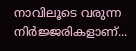നാവിലൂടെ വരുന്ന നിർജ്ജരികളാണ്...